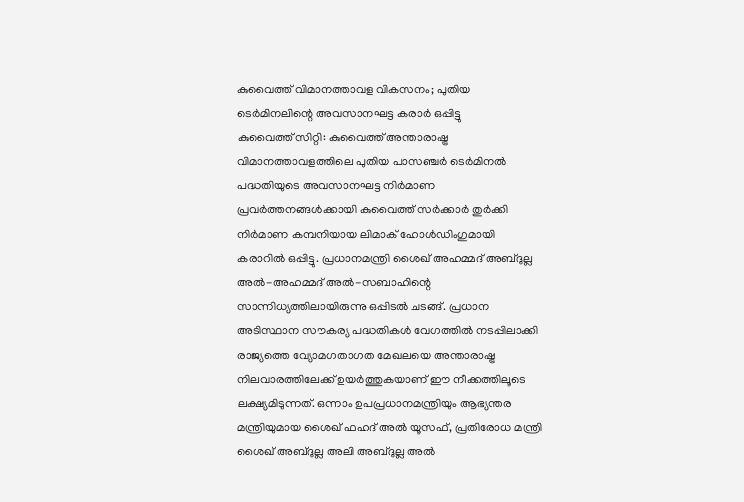കുവൈത്ത് വിമാനത്താവള വികസനം; പുതിയ ടെർമിനലിന്റെ അവസാനഘട്ട കരാർ ഒപ്പിട്ടു
കുവൈത്ത് സിറ്റി: കുവൈത്ത് അന്താരാഷ്ട്ര വിമാനത്താവളത്തിലെ പുതിയ പാസഞ്ചർ ടെർമിനൽ പദ്ധതിയുടെ അവസാനഘട്ട നിർമാണ പ്രവർത്തനങ്ങൾക്കായി കുവൈത്ത് സർക്കാർ തുർക്കി നിർമാണ കമ്പനിയായ ലിമാക് ഹോൾഡിംഗുമായി കരാറിൽ ഒപ്പിട്ടു. പ്രധാനമന്ത്രി ശൈഖ് അഹമ്മദ് അബ്ദുല്ല അൽ-അഹമ്മദ് അൽ-സബാഹിന്റെ സാന്നിധ്യത്തിലായിരുന്നു ഒപ്പിടൽ ചടങ്ങ്. പ്രധാന അടിസ്ഥാന സൗകര്യ പദ്ധതികൾ വേഗത്തിൽ നടപ്പിലാക്കി രാജ്യത്തെ വ്യോമഗതാഗത മേഖലയെ അന്താരാഷ്ട്ര നിലവാരത്തിലേക്ക് ഉയർത്തുകയാണ് ഈ നീക്കത്തിലൂടെ ലക്ഷ്യമിടുന്നത്. ഒന്നാം ഉപപ്രധാനമന്ത്രിയും ആഭ്യന്തര മന്ത്രിയുമായ ശൈഖ് ഫഹദ് അൽ യൂസഫ്, പ്രതിരോധ മന്ത്രി ശൈഖ് അബ്ദുല്ല അലി അബ്ദുല്ല അൽ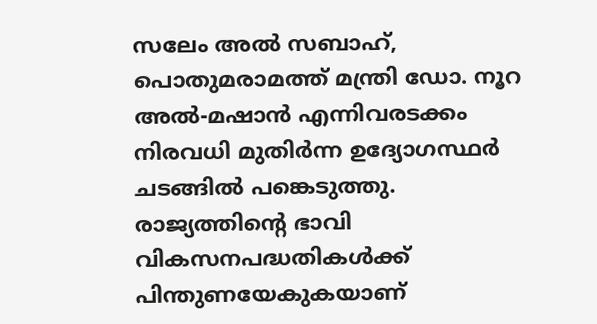സലേം അൽ സബാഹ്, പൊതുമരാമത്ത് മന്ത്രി ഡോ. നൂറ അൽ-മഷാൻ എന്നിവരടക്കം നിരവധി മുതിർന്ന ഉദ്യോഗസ്ഥർ ചടങ്ങിൽ പങ്കെടുത്തു.
രാജ്യത്തിന്റെ ഭാവി വികസനപദ്ധതികൾക്ക് പിന്തുണയേകുകയാണ്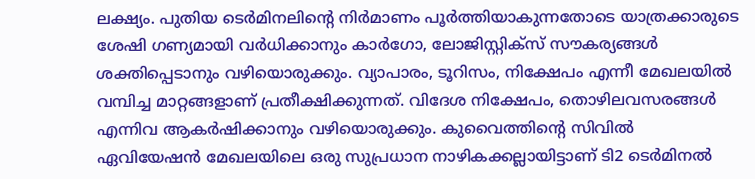ലക്ഷ്യം. പുതിയ ടെർമിനലിന്റെ നിർമാണം പൂർത്തിയാകുന്നതോടെ യാത്രക്കാരുടെ ശേഷി ഗണ്യമായി വർധിക്കാനും കാർഗോ, ലോജിസ്റ്റിക്സ് സൗകര്യങ്ങൾ ശക്തിപ്പെടാനും വഴിയൊരുക്കും. വ്യാപാരം, ടൂറിസം, നിക്ഷേപം എന്നീ മേഖലയിൽ വമ്പിച്ച മാറ്റങ്ങളാണ് പ്രതീക്ഷിക്കുന്നത്. വിദേശ നിക്ഷേപം, തൊഴിലവസരങ്ങൾ എന്നിവ ആകർഷിക്കാനും വഴിയൊരുക്കും. കുവൈത്തിന്റെ സിവിൽ ഏവിയേഷൻ മേഖലയിലെ ഒരു സുപ്രധാന നാഴികക്കല്ലായിട്ടാണ് ടി2 ടെർമിനൽ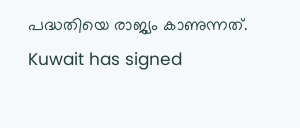പദ്ധതിയെ രാജ്യം കാണുന്നത്.
Kuwait has signed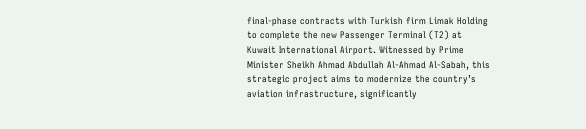final-phase contracts with Turkish firm Limak Holding to complete the new Passenger Terminal (T2) at Kuwait International Airport. Witnessed by Prime Minister Sheikh Ahmad Abdullah Al-Ahmad Al-Sabah, this strategic project aims to modernize the country’s aviation infrastructure, significantly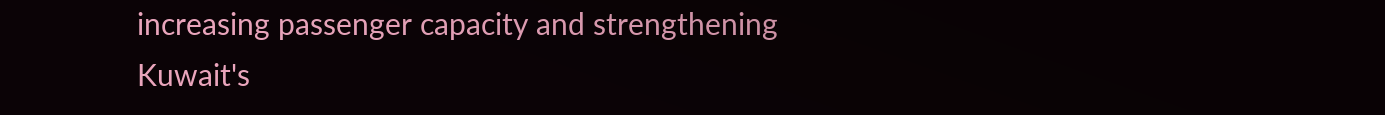increasing passenger capacity and strengthening Kuwait's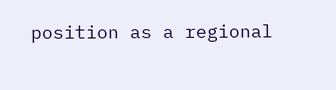position as a regional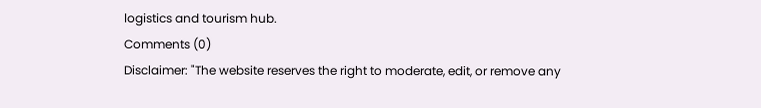logistics and tourism hub.
Comments (0)
Disclaimer: "The website reserves the right to moderate, edit, or remove any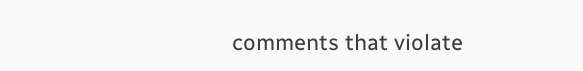comments that violate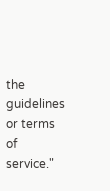the guidelines or terms of service."